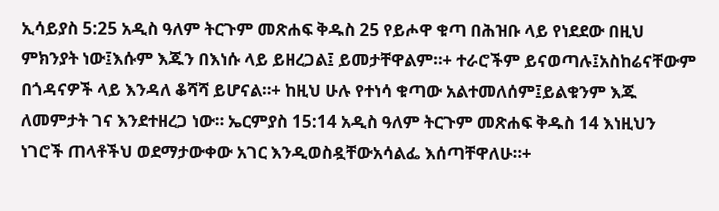ኢሳይያስ 5:25 አዲስ ዓለም ትርጉም መጽሐፍ ቅዱስ 25 የይሖዋ ቁጣ በሕዝቡ ላይ የነደደው በዚህ ምክንያት ነው፤እሱም እጁን በእነሱ ላይ ይዘረጋል፤ ይመታቸዋልም።+ ተራሮችም ይናወጣሉ፤አስከሬናቸውም በጎዳናዎች ላይ እንዳለ ቆሻሻ ይሆናል።+ ከዚህ ሁሉ የተነሳ ቁጣው አልተመለሰም፤ይልቁንም እጁ ለመምታት ገና እንደተዘረጋ ነው። ኤርምያስ 15:14 አዲስ ዓለም ትርጉም መጽሐፍ ቅዱስ 14 እነዚህን ነገሮች ጠላቶችህ ወደማታውቀው አገር እንዲወስዷቸውአሳልፌ እሰጣቸዋለሁ።+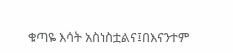ቁጣዬ እሳት አስነስቷልና፤በእናንተም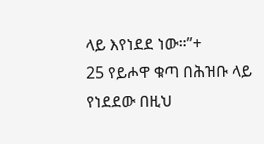ላይ እየነደደ ነው።”+
25 የይሖዋ ቁጣ በሕዝቡ ላይ የነደደው በዚህ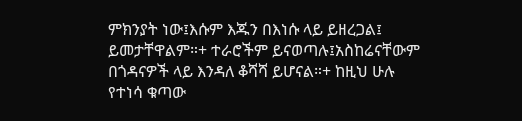ምክንያት ነው፤እሱም እጁን በእነሱ ላይ ይዘረጋል፤ ይመታቸዋልም።+ ተራሮችም ይናወጣሉ፤አስከሬናቸውም በጎዳናዎች ላይ እንዳለ ቆሻሻ ይሆናል።+ ከዚህ ሁሉ የተነሳ ቁጣው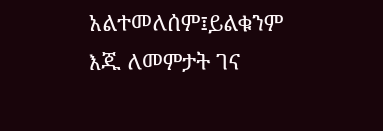አልተመለሰም፤ይልቁንም እጁ ለመምታት ገና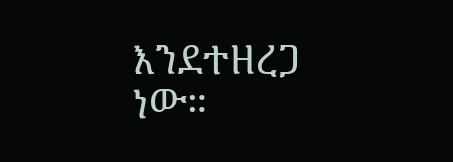እንደተዘረጋ ነው።